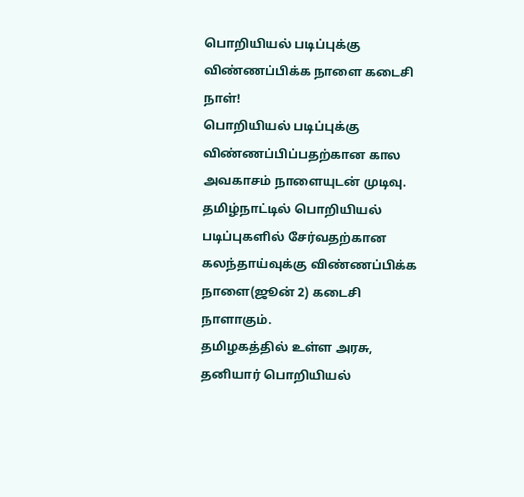பொறியியல் படிப்புக்கு விண்ணப்பிக்க நாளை கடைசி நாள்!
பொறியியல் படிப்புக்கு விண்ணப்பிப்பதற்கான கால அவகாசம் நாளையுடன் முடிவு.
தமிழ்நாட்டில் பொறியியல் படிப்புகளில் சேர்வதற்கான கலந்தாய்வுக்கு விண்ணப்பிக்க நாளை(ஜூன் 2) கடைசி நாளாகும்.
தமிழகத்தில் உள்ள அரசு, தனியார் பொறியியல்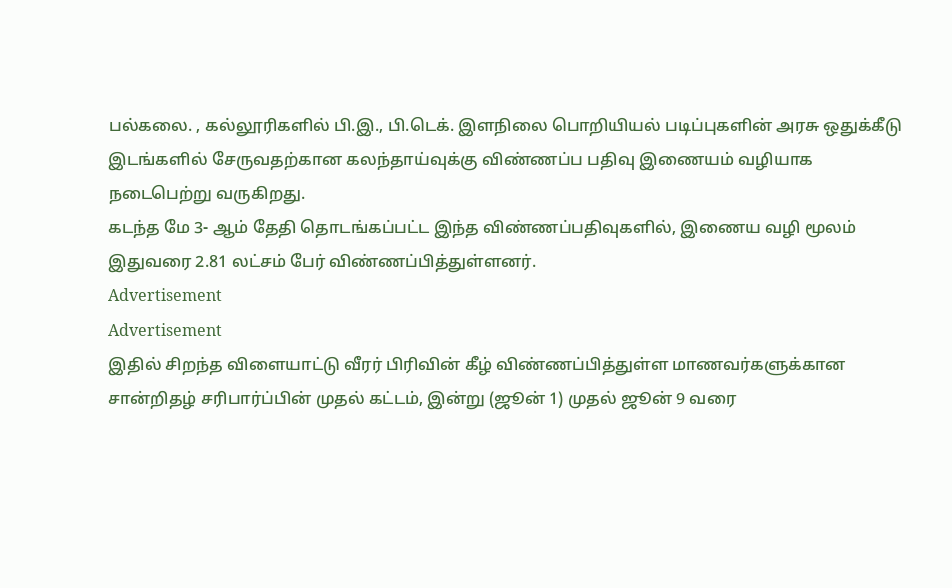பல்கலை. , கல்லூரிகளில் பி.இ., பி.டெக். இளநிலை பொறியியல் படிப்புகளின் அரசு ஒதுக்கீடு இடங்களில் சேருவதற்கான கலந்தாய்வுக்கு விண்ணப்ப பதிவு இணையம் வழியாக நடைபெற்று வருகிறது.
கடந்த மே 3- ஆம் தேதி தொடங்கப்பட்ட இந்த விண்ணப்பதிவுகளில், இணைய வழி மூலம் இதுவரை 2.81 லட்சம் பேர் விண்ணப்பித்துள்ளனர்.
Advertisement
Advertisement
இதில் சிறந்த விளையாட்டு வீரர் பிரிவின் கீழ் விண்ணப்பித்துள்ள மாணவர்களுக்கான சான்றிதழ் சரிபார்ப்பின் முதல் கட்டம், இன்று (ஜூன் 1) முதல் ஜூன் 9 வரை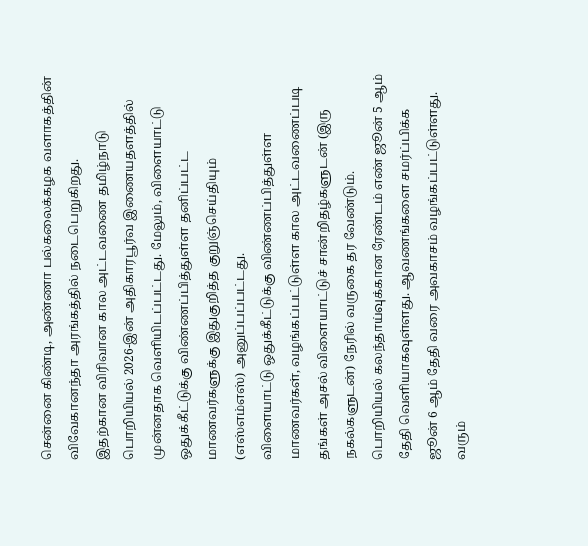சென்னை கிண்டி, அண்ணா பல்கலைக்கழக வளாகத்தின் விவேகானந்தா அரங்கத்தில் நடைபெறுகிறது.
இதற்கான விரிவான கால அட்டவணை தமிழ்நாடு பொறியியல் 2026-இன் அதிகாரபூர்வ இணையதளத்தில் முன்னதாக வெளியிடப்பட்டது. மேலும், விளையாட்டு ஒதுக்கீட்டுக்கு விண்ணப்பித்துள்ள தனிப்பட்ட மாணவர்களுக்கு இதுகுறித்த குறுஞ்செய்தியும் (எஸ்எம்எஸ்) அனுப்பப்பட்டது.
விளையாட்டு ஒதுக்கீட்டுக்கு விண்ணப்பித்துள்ள மாணவர்கள், வழங்கப்பட்டுள்ள கால அட்டவணைப்படி தங்கள் அசல் விளையாட்டுச் சான்றிதழ்களுடன் (இரு நகல்களுடன்) நேரில் வருகை தர வேண்டும்.
பொறியியல் கலந்தாய்வுக்கான ரேண்டம் எண் ஜூன் 5 ஆம் தேதி வெளியாகவுள்ளது. ஆவணங்களை சமர்ப்பிக்க ஜூன் 6 ஆம் தேதி வரை அவகாசம் வழங்கப்பட்டுள்ளது.
வரும்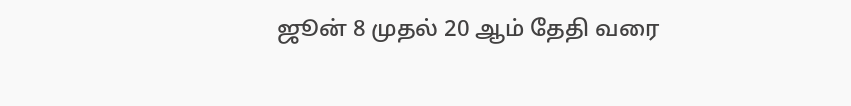ஜூன் 8 முதல் 20 ஆம் தேதி வரை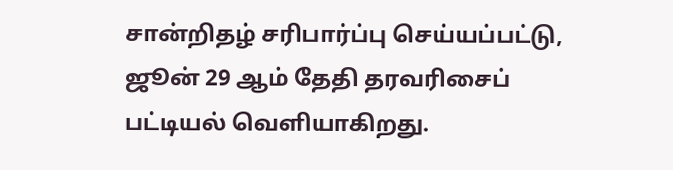சான்றிதழ் சரிபார்ப்பு செய்யப்பட்டு, ஜூன் 29 ஆம் தேதி தரவரிசைப் பட்டியல் வெளியாகிறது.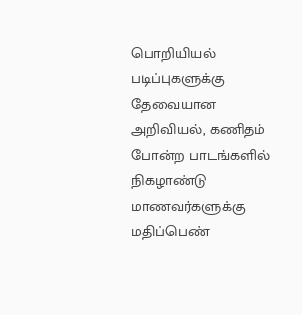பொறியியல் படிப்புகளுக்கு தேவையான அறிவியல், கணிதம் போன்ற பாடங்களில் நிகழாண்டு மாணவர்களுக்கு மதிப்பெண்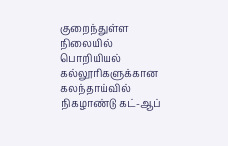குறைந்துள்ள நிலையில் பொறியியல் கல்லூரிகளுக்கான கலந்தாய்வில் நிகழாண்டு கட்-ஆப்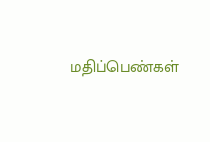மதிப்பெண்கள்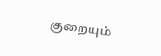குறையும்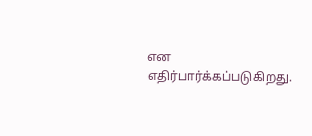என எதிர்பார்க்கப்படுகிறது.